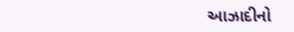આઝાદીનો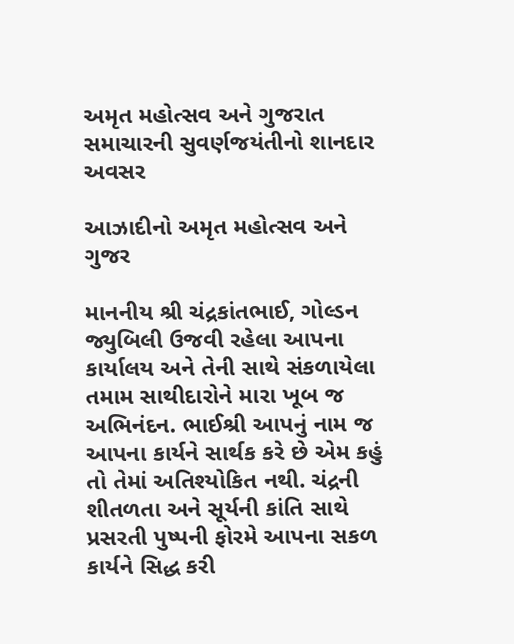અમૃત મહોત્સવ અને ગુજરાત સમાચારની સુવર્ણજયંતીનો શાનદાર અવસર

આઝાદીનો અમૃત મહોત્સવ અને ગુજર

માનનીય શ્રી ચંદ્રકાંતભાઈ, ગોલ્ડન જ્યુબિલી ઉજવી રહેલા આપના કાર્યાલય અને તેની સાથે સંકળાયેલા તમામ સાથીદારોને મારા ખૂબ જ અભિનંદન. ભાઈશ્રી આપનું નામ જ આપના કાર્યને સાર્થક કરે છે એમ કહું તો તેમાં અતિશ્યોકિત નથી. ચંદ્રની શીતળતા અને સૂર્યની કાંતિ સાથે પ્રસરતી પુષ્પની ફોરમે આપના સકળ કાર્યને સિદ્ધ કરી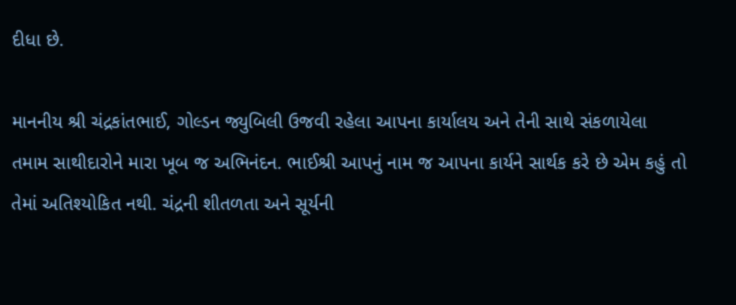દીધા છે.

માનનીય શ્રી ચંદ્રકાંતભાઈ, ગોલ્ડન જ્યુબિલી ઉજવી રહેલા આપના કાર્યાલય અને તેની સાથે સંકળાયેલા તમામ સાથીદારોને મારા ખૂબ જ અભિનંદન. ભાઈશ્રી આપનું નામ જ આપના કાર્યને સાર્થક કરે છે એમ કહું તો તેમાં અતિશ્યોકિત નથી. ચંદ્રની શીતળતા અને સૂર્યની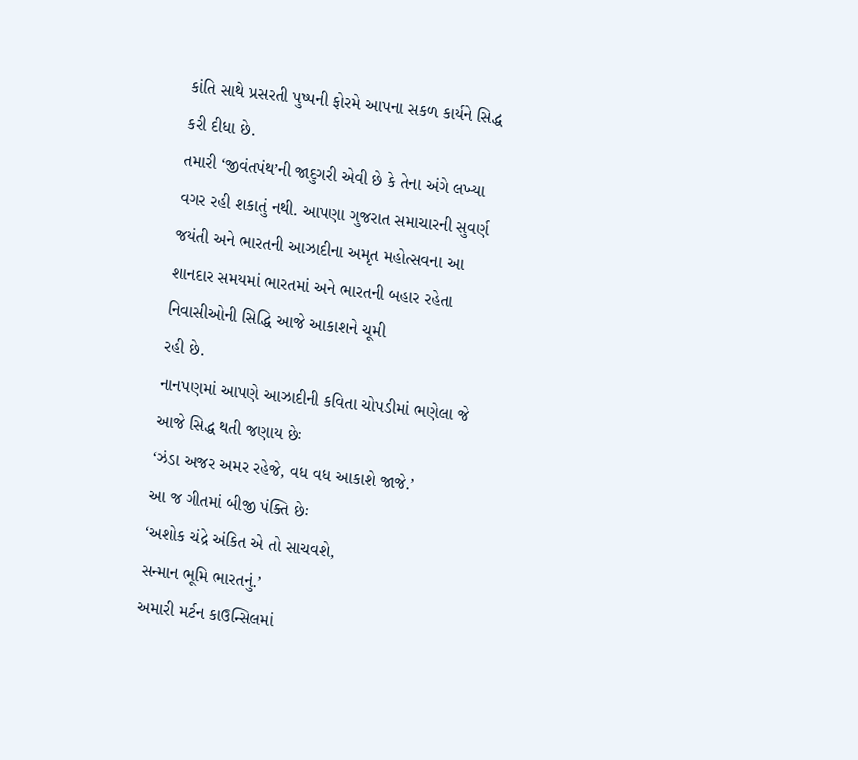કાંતિ સાથે પ્રસરતી પુષ્પની ફોરમે આપના સકળ કાર્યને સિદ્ધ કરી દીધા છે.
તમારી ‘જીવંતપંથ’ની જાદુગરી એવી છે કે તેના અંગે લખ્યા વગર રહી શકાતું નથી. આપણા ગુજરાત સમાચારની સુવર્ણ જયંતી અને ભારતની આઝાદીના અમૃત મહોત્સવના આ શાનદાર સમયમાં ભારતમાં અને ભારતની બહાર રહેતા નિવાસીઓની સિદ્ધિ આજે આકાશને ચૂમી
રહી છે.
નાનપણમાં આપણે આઝાદીની કવિતા ચોપડીમાં ભણેલા જે આજે સિદ્ધ થતી જણાય છેઃ
‘ઝંડા અજર અમર રહેજે, વધ વધ આકાશે જાજે.’
આ જ ગીતમાં બીજી પંક્તિ છેઃ
‘અશોક ચંદ્રે અંકિત એ તો સાચવશે,
સન્માન ભૂમિ ભારતનું.’
અમારી મર્ટન કાઉન્સિલમાં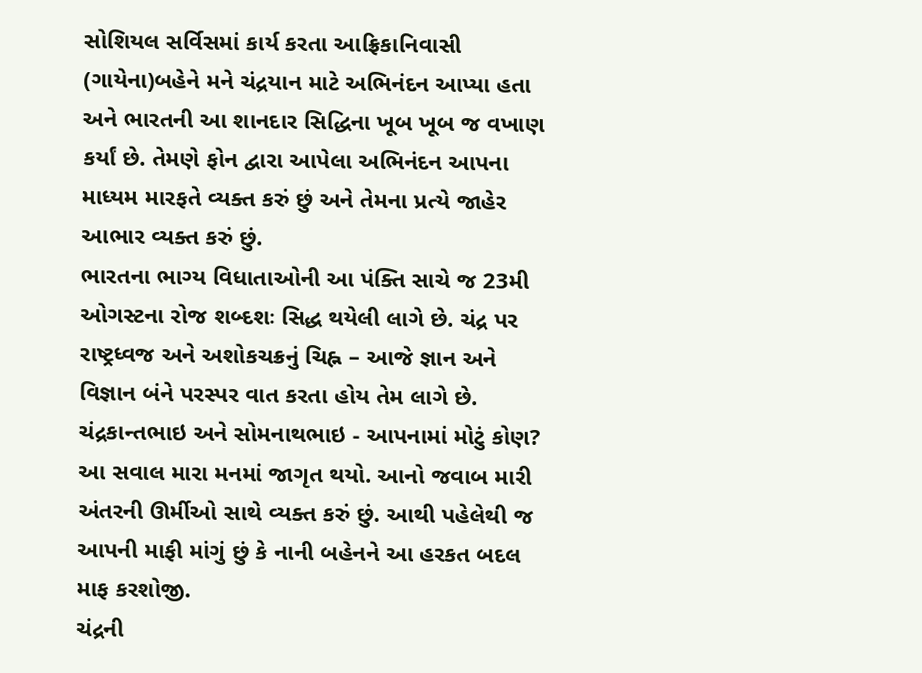સોશિયલ સર્વિસમાં કાર્ય કરતા આફ્રિકાનિવાસી (ગાયેના)બહેને મને ચંદ્રયાન માટે અભિનંદન આપ્યા હતા અને ભારતની આ શાનદાર સિદ્ધિના ખૂબ ખૂબ જ વખાણ કર્યાં છે. તેમણે ફોન દ્વારા આપેલા અભિનંદન આપના માધ્યમ મારફતે વ્યક્ત કરું છું અને તેમના પ્રત્યે જાહેર આભાર વ્યક્ત કરું છું.
ભારતના ભાગ્ય વિધાતાઓની આ પંક્તિ સાચે જ 23મી ઓગસ્ટના રોજ શબ્દશઃ સિદ્ધ થયેલી લાગે છે. ચંદ્ર પર રાષ્ટ્રધ્વજ અને અશોકચક્રનું ચિહ્ન – આજે જ્ઞાન અને વિજ્ઞાન બંને પરસ્પર વાત કરતા હોય તેમ લાગે છે.
ચંદ્રકાન્તભાઇ અને સોમનાથભાઇ - આપનામાં મોટું કોણ? આ સવાલ મારા મનમાં જાગૃત થયો. આનો જવાબ મારી અંતરની ઊર્મીઓ સાથે વ્યક્ત કરું છું. આથી પહેલેથી જ આપની માફી માંગું છું કે નાની બહેનને આ હરકત બદલ માફ કરશોજી.
ચંદ્રની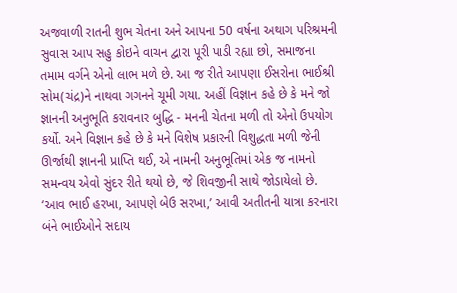અજવાળી રાતની શુભ ચેતના અને આપના 50 વર્ષના અથાગ પરિશ્રમની સુવાસ આપ સહુ કોઇને વાચન દ્વારા પૂરી પાડી રહ્યા છો, સમાજના તમામ વર્ગને એનો લાભ મળે છે. આ જ રીતે આપણા ઈસરોના ભાઈશ્રી સોમ(ચંદ્ર)ને નાથવા ગગનને ચૂમી ગયા. અહીં વિજ્ઞાન કહે છે કે મને જો જ્ઞાનની અનુભૂતિ કરાવનાર બુદ્ધિ - મનની ચેતના મળી તો એનો ઉપયોગ કર્યો. અને વિજ્ઞાન કહે છે કે મને વિશેષ પ્રકારની વિશુદ્ધતા મળી જેની ઊર્જાથી જ્ઞાનની પ્રાપ્તિ થઈ, એ નામની અનુભૂતિમાં એક જ નામનો સમન્વય એવો સુંદર રીતે થયો છે, જે શિવજીની સાથે જોડાયેલો છે.
‘આવ ભાઈ હરખા, આપણે બેઉ સરખા,’ આવી અતીતની યાત્રા કરનારા બંને ભાઈઓને સદાય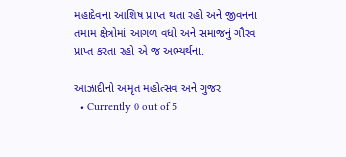મહાદેવના આશિષ પ્રાપ્ત થતા રહો અને જીવનના તમામ ક્ષેત્રોમાં આગળ વધો અને સમાજનું ગૌરવ પ્રાપ્ત કરતા રહો એ જ અભ્યર્થના.

આઝાદીનો અમૃત મહોત્સવ અને ગુજર
  • Currently 0 out of 5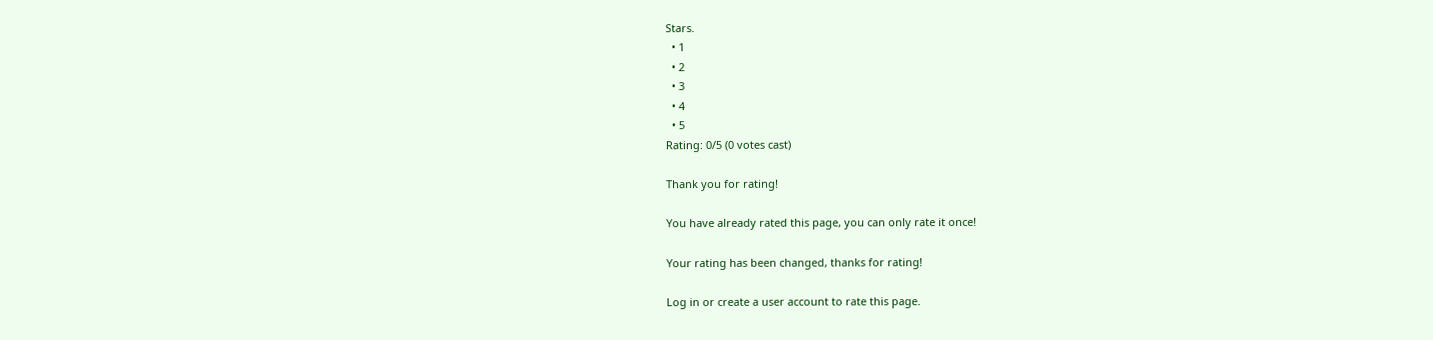Stars.
  • 1
  • 2
  • 3
  • 4
  • 5
Rating: 0/5 (0 votes cast)

Thank you for rating!

You have already rated this page, you can only rate it once!

Your rating has been changed, thanks for rating!

Log in or create a user account to rate this page.